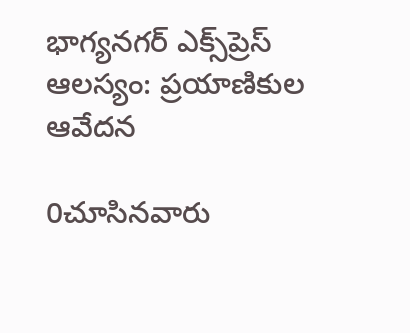భాగ్యనగర్ ఎక్స్‌ప్రెస్ ఆలస్యం: ప్రయాణికుల ఆవేదన

0చూసినవారు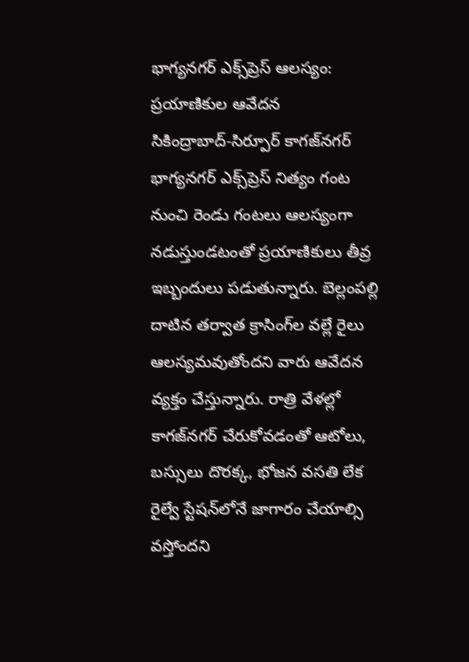భాగ్యనగర్ ఎక్స్‌ప్రెస్ ఆలస్యం: ప్రయాణికుల ఆవేదన
సికింద్రాబాద్-సిర్పూర్ కాగజ్‌నగర్ భాగ్యనగర్ ఎక్స్‌ప్రెస్ నిత్యం గంట నుంచి రెండు గంటలు ఆలస్యంగా నడుస్తుండటంతో ప్రయాణికులు తీవ్ర ఇబ్బందులు పడుతున్నారు. బెల్లంపల్లి దాటిన తర్వాత క్రాసింగ్‌ల వల్లే రైలు ఆలస్యమవుతోందని వారు ఆవేదన వ్యక్తం చేస్తున్నారు. రాత్రి వేళల్లో కాగజ్‌నగర్ చేరుకోవడంతో ఆటోలు, బస్సులు దొరక్క, భోజన వసతి లేక రైల్వే స్టేషన్‌లోనే జాగారం చేయాల్సి వస్తోందని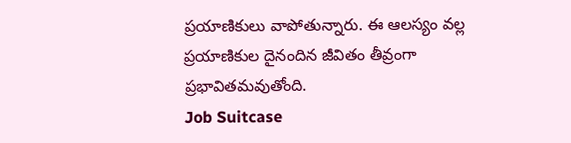ప్రయాణికులు వాపోతున్నారు. ఈ ఆలస్యం వల్ల ప్రయాణికుల దైనందిన జీవితం తీవ్రంగా ప్రభావితమవుతోంది.
Job Suitcase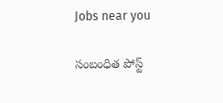Jobs near you

సంబంధిత పోస్ట్